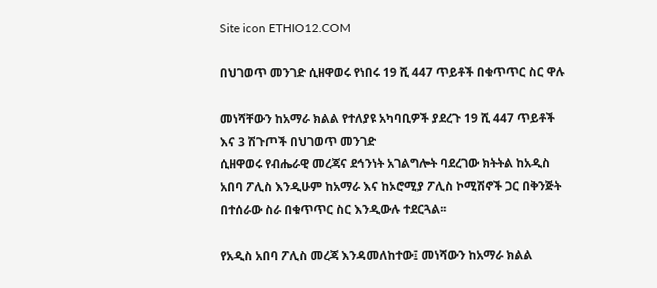Site icon ETHIO12.COM

በህገወጥ መንገድ ሲዘዋወሩ የነበሩ 19 ሺ 447 ጥይቶች በቁጥጥር ስር ዋሉ

መነሻቸውን ከአማራ ክልል የተለያዩ አካባቢዎች ያደረጉ 19 ሺ 447 ጥይቶች እና 3 ሽጉጦች በህገወጥ መንገድ
ሲዘዋወሩ የብሔራዊ መረጃና ደኅንነት አገልግሎት ባደረገው ክትትል ከአዲስ አበባ ፖሊስ እንዲሁም ከአማራ እና ከኦሮሚያ ፖሊስ ኮሚሽኖች ጋር በቅንጅት በተሰራው ስራ በቁጥጥር ስር እንዲውሉ ተደርጓል፡፡

የአዲስ አበባ ፖሊስ መረጃ እንዳመለከተው፤ መነሻውን ከአማራ ክልል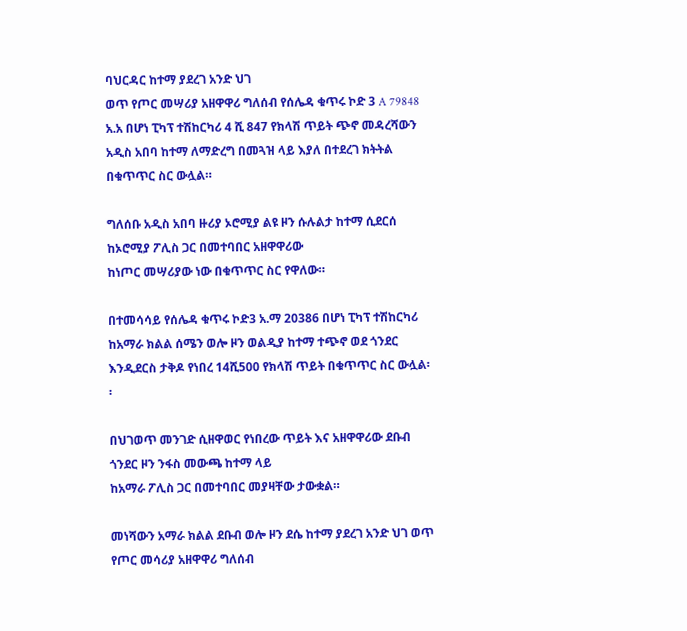ባህርዳር ከተማ ያደረገ አንድ ህገ
ወጥ የጦር መሣሪያ አዘዋዋሪ ግለሰብ የሰሌዳ ቁጥሩ ኮድ 3 A 79848 አ.አ በሆነ ፒካፕ ተሽከርካሪ 4 ሺ 847 የክላሽ ጥይት ጭኖ መዳረሻውን አዲስ አበባ ከተማ ለማድረግ በመጓዝ ላይ እያለ በተደረገ ክትትል በቁጥጥር ስር ውሏል።

ግለሰቡ አዲስ አበባ ዙሪያ ኦሮሚያ ልዩ ዞን ሱሉልታ ከተማ ሲደርሰ ከኦሮሚያ ፖሊስ ጋር በመተባበር አዘዋዋሪው
ከነጦር መሣሪያው ነው በቁጥጥር ስር የዋለው።

በተመሳሳይ የሰሌዳ ቁጥሩ ኮድ3 አ.ማ 20386 በሆነ ፒካፕ ተሽከርካሪ ከአማራ ክልል ሰሜን ወሎ ዞን ወልዲያ ከተማ ተጭኖ ወደ ጎንደር እንዲደርስ ታቅዶ የነበረ 14ሺ500 የክላሽ ጥይት በቁጥጥር ስር ውሏል፡፡

በህገወጥ መንገድ ሲዘዋወር የነበረው ጥይት እና አዘዋዋሪው ደቡብ ጎንደር ዞን ንፋስ መውጫ ከተማ ላይ
ከአማራ ፖሊስ ጋር በመተባበር መያዛቸው ታውቋል።

መነሻውን አማራ ክልል ደቡብ ወሎ ዞን ደሴ ከተማ ያደረገ አንድ ህገ ወጥ የጦር መሳሪያ አዘዋዋሪ ግለሰብ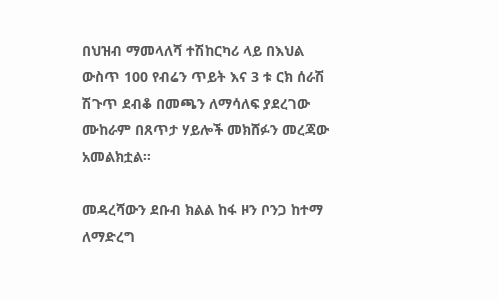በህዝብ ማመላለሻ ተሽከርካሪ ላይ በእህል ውስጥ 100 የብሬን ጥይት እና 3 ቱ ርክ ሰራሽ ሽጉጥ ደብቆ በመጫን ለማሳለፍ ያደረገው ሙከራም በጸጥታ ሃይሎች መክሸፉን መረጃው አመልክቷል፡፡

መዳረሻውን ደቡብ ክልል ከፋ ዞን ቦንጋ ከተማ ለማድረግ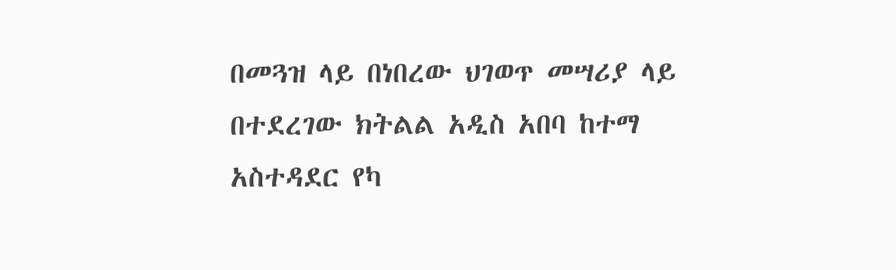በመጓዝ ላይ በነበረው ህገወጥ መሣሪያ ላይ
በተደረገው ክትልል አዲስ አበባ ከተማ አስተዳደር የካ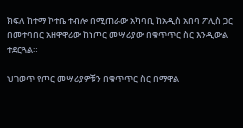ክፍለ ከተማ ኮተቤ ተብሎ በሚጠራው አካባቢ ከአዲስ አበባ ፖሊስ ጋር በመተባበር አዘዋዋሪው ከነጦር መሣሪያው በቁጥጥር ስር እንዲውል ተደርጓል።

ህገወጥ የጦር መሣሪያዎቹን በቁጥጥር ስር በማዋል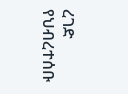ረገድ የህብረተሰቡ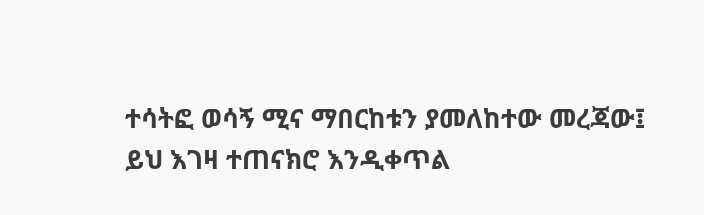ተሳትፎ ወሳኝ ሚና ማበርከቱን ያመለከተው መረጃው፤ ይህ እገዛ ተጠናክሮ እንዲቀጥል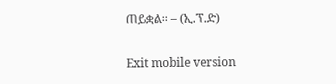ጠይቋል፡፡ – (ኢ.ፕ.ድ)

Exit mobile version